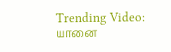Trending Video: யானை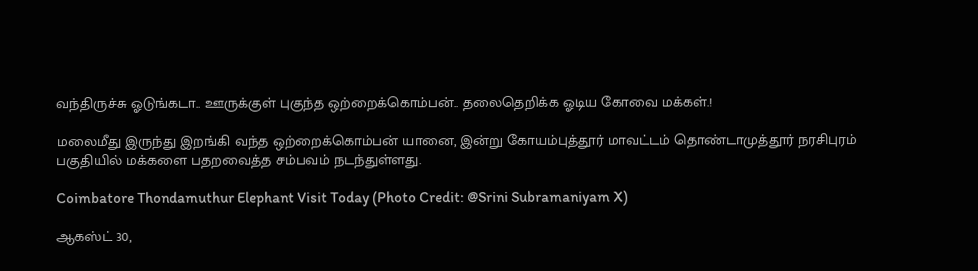வந்திருச்சு ஓடுங்கடா.. ஊருக்குள் புகுந்த ஒற்றைக்கொம்பன்.. தலைதெறிக்க ஓடிய கோவை மக்கள்.!

மலைமீது இருந்து இறங்கி வந்த ஒற்றைக்கொம்பன் யானை, இன்று கோயம்புத்தூர் மாவட்டம் தொண்டாமுத்தூர் நரசிபுரம் பகுதியில் மக்களை பதறவைத்த சம்பவம் நடந்துள்ளது.

Coimbatore Thondamuthur Elephant Visit Today (Photo Credit: @Srini Subramaniyam X)

ஆகஸ்ட் 30,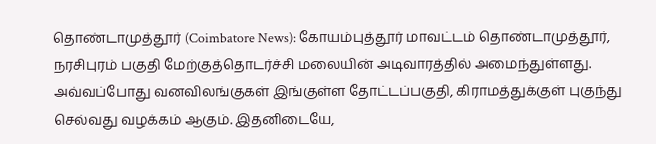தொண்டாமுத்தூர் (Coimbatore News): கோயம்புத்தூர் மாவட்டம் தொண்டாமுத்தூர், நரசிபுரம் பகுதி மேற்குத்தொடர்ச்சி மலையின் அடிவாரத்தில் அமைந்துள்ளது. அவ்வப்போது வனவிலங்குகள் இங்குள்ள தோட்டப்பகுதி, கிராமத்துக்குள் புகுந்து செல்வது வழக்கம் ஆகும். இதனிடையே,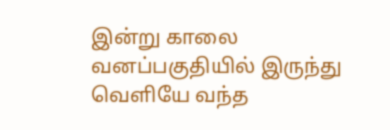இன்று காலை வனப்பகுதியில் இருந்து வெளியே வந்த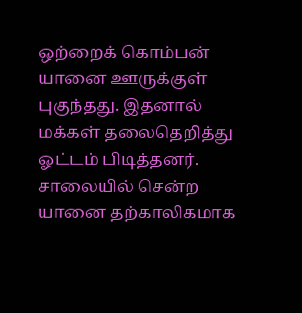ஒற்றைக் கொம்பன் யானை ஊருக்குள் புகுந்தது. இதனால் மக்கள் தலைதெறித்து ஓட்டம் பிடித்தனர். சாலையில் சென்ற யானை தற்காலிகமாக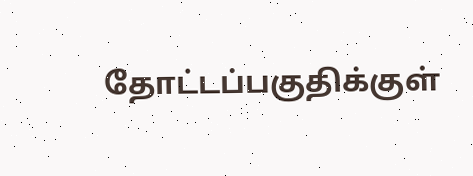தோட்டப்பகுதிக்குள்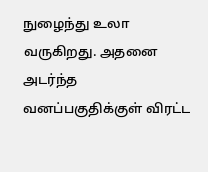நுழைந்து உலா வருகிறது. அதனை அடர்ந்த வனப்பகுதிக்குள் விரட்ட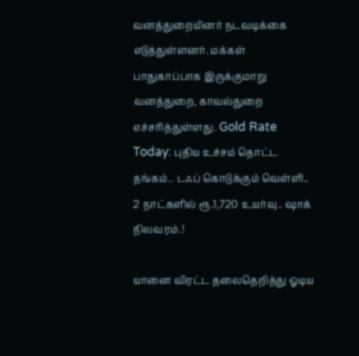வனத்துறையினர் நடவடிக்கை எடுத்துள்ளனர். மக்கள் பாதுகாப்பாக இருக்குமாறு வனத்துறை, காவல்துறை எச்சரித்துள்ளது. Gold Rate Today: புதிய உச்சம் தொட்ட தங்கம்.. டஃப் கொடுக்கும் வெள்ளி.. 2 நாட்களில் ரூ.1,720 உயர்வு.. ஷாக் நிலவரம்.!

யானை விரட்ட தலைதெறித்து ஓடிய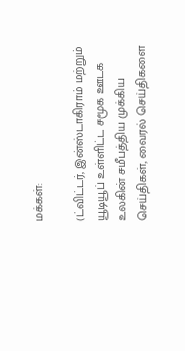மக்கள்:

(ட்விட்டர், இன்ஸ்டாகிராம் மற்றும் யூடியூப் உள்ளிட்ட சமூக ஊடக உலகின் சமீபத்திய முக்கிய செய்திகள், வைரல் செய்திகளை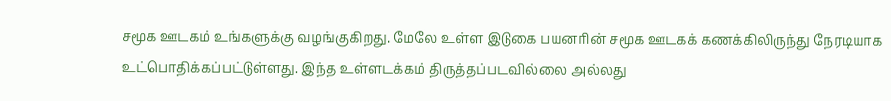சமூக ஊடகம் உங்களுக்கு வழங்குகிறது. மேலே உள்ள இடுகை பயனரின் சமூக ஊடகக் கணக்கிலிருந்து நேரடியாக உட்பொதிக்கப்பட்டுள்ளது. இந்த உள்ளடக்கம் திருத்தப்படவில்லை அல்லது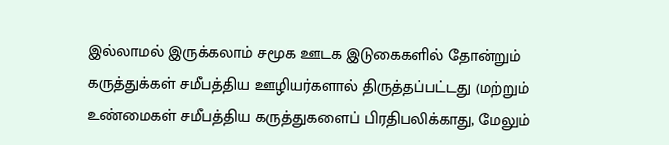இல்லாமல் இருக்கலாம் சமூக ஊடக இடுகைகளில் தோன்றும் கருத்துக்கள் சமீபத்திய ஊழியர்களால் திருத்தப்பட்டது (மற்றும் உண்மைகள் சமீபத்திய கருத்துகளைப் பிரதிபலிக்காது, மேலும்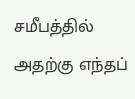சமீபத்தில் அதற்கு எந்தப்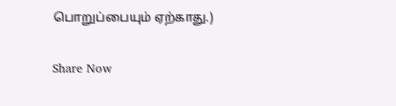பொறுப்பையும் ஏற்காது.)

Share Now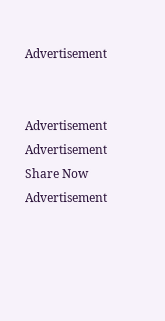Advertisement


Advertisement
Advertisement
Share Now
Advertisement